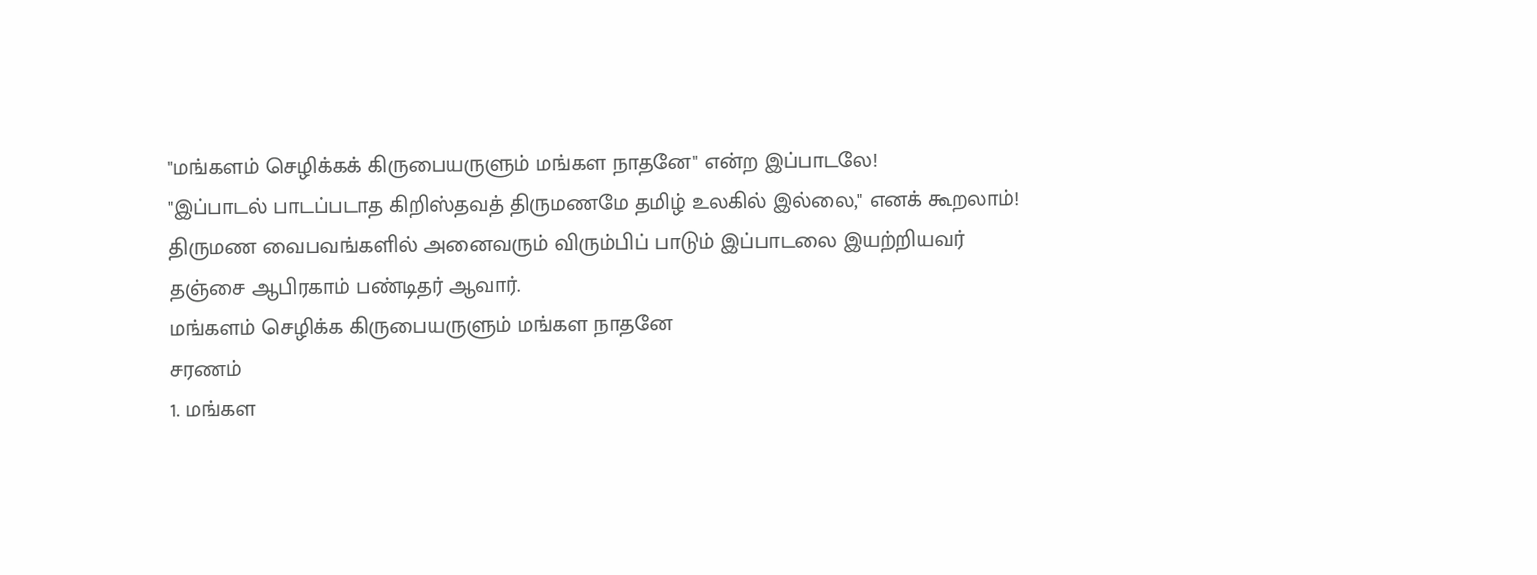"மங்களம் செழிக்கக் கிருபையருளும் மங்கள நாதனே" என்ற இப்பாடலே!
"இப்பாடல் பாடப்படாத கிறிஸ்தவத் திருமணமே தமிழ் உலகில் இல்லை," எனக் கூறலாம்! திருமண வைபவங்களில் அனைவரும் விரும்பிப் பாடும் இப்பாடலை இயற்றியவர் தஞ்சை ஆபிரகாம் பண்டிதர் ஆவார்.
மங்களம் செழிக்க கிருபையருளும் மங்கள நாதனே
சரணம்
1. மங்கள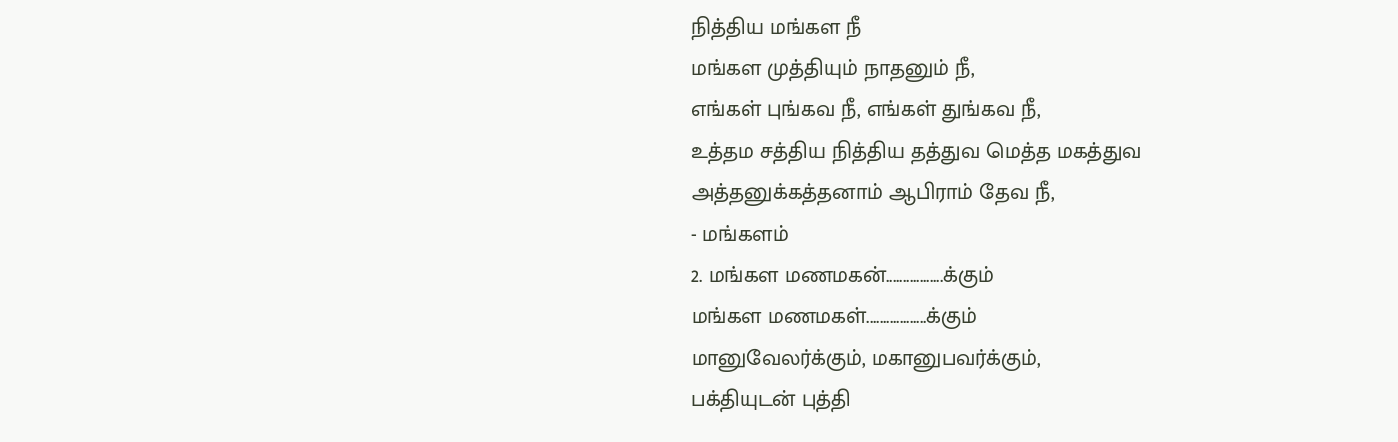நித்திய மங்கள நீ
மங்கள முத்தியும் நாதனும் நீ,
எங்கள் புங்கவ நீ, எங்கள் துங்கவ நீ,
உத்தம சத்திய நித்திய தத்துவ மெத்த மகத்துவ
அத்தனுக்கத்தனாம் ஆபிராம் தேவ நீ,
- மங்களம்
2. மங்கள மணமகன்.................க்கும்
மங்கள மணமகள்..................க்கும்
மானுவேலர்க்கும், மகானுபவர்க்கும்,
பக்தியுடன் புத்தி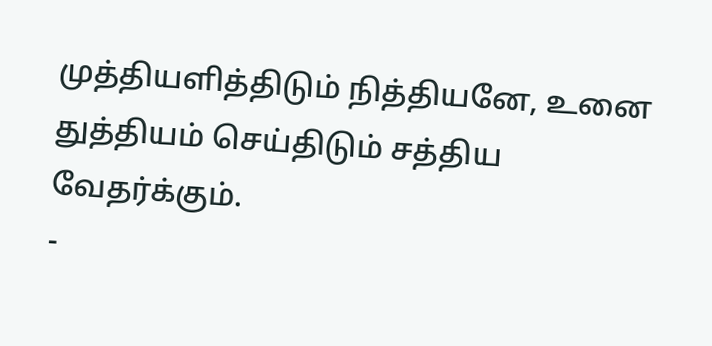முத்தியளித்திடும் நித்தியனே, உனை
துத்தியம் செய்திடும் சத்திய வேதர்க்கும்.
-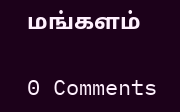மங்களம்

0 Comments